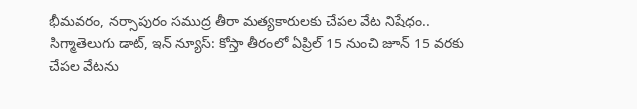భీమవరం, నర్సాపురం సముద్ర తీరా మత్యకారులకు చేపల వేట నిషేధం..
సిగ్మాతెలుగు డాట్, ఇన్ న్యూస్: కోస్తా తీరంలో ఏప్రిల్ 15 నుంచి జూన్ 15 వరకు చేపల వేటను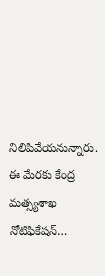నిలిపివేయనున్నారు. ఈ మేరకు కేంద్ర మత్స్యశాఖ నోటిఫికేషన్…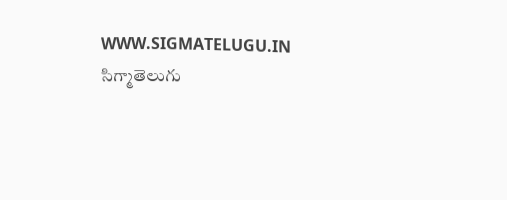WWW.SIGMATELUGU.IN
సిగ్మాతెలుగు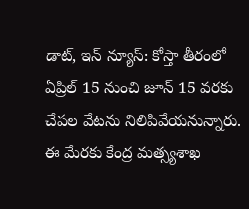డాట్, ఇన్ న్యూస్: కోస్తా తీరంలో ఏప్రిల్ 15 నుంచి జూన్ 15 వరకు చేపల వేటను నిలిపివేయనున్నారు. ఈ మేరకు కేంద్ర మత్స్యశాఖ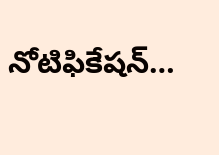నోటిఫికేషన్…